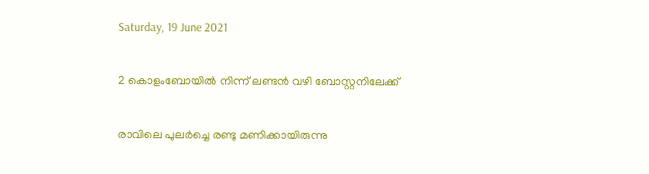Saturday, 19 June 2021

2 കൊളംബോയില്‍ നിന്ന് ലണ്ടന്‍ വഴി ബോസ്റ്റനിലേക്ക്

രാവിലെ പുലര്‍ച്ചെ രണ്ടു മണിക്കായിരുന്നു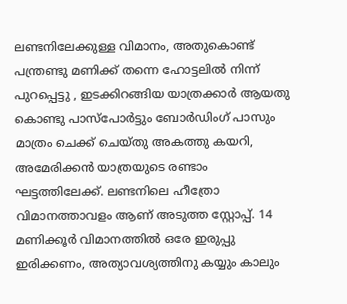ലണ്ടനിലേക്കുള്ള വിമാനം, അതുകൊണ്ട് പന്ത്രണ്ടു മണിക്ക് തന്നെ ഹോട്ടലില്‍ നിന്ന് പുറപ്പെട്ടു , ഇടക്കിറങ്ങിയ യാത്രക്കാര്‍ ആയതു കൊണ്ടു പാസ്പോര്‍ട്ടും ബോര്‍ഡിംഗ് പാസും മാത്രം ചെക്ക് ചെയ്തു അകത്തു കയറി, അമേരിക്കന്‍ യാത്രയുടെ രണ്ടാം ഘട്ടത്തിലേക്ക്. ലണ്ടനിലെ ഹീത്രോ വിമാനത്താവളം ആണ് അടുത്ത സ്റ്റോപ്പ്. 14 മണിക്കൂര്‍ വിമാനത്തില്‍ ഒരേ ഇരുപ്പു ഇരിക്കണം, അത്യാവശ്യത്തിനു കയ്യും കാലും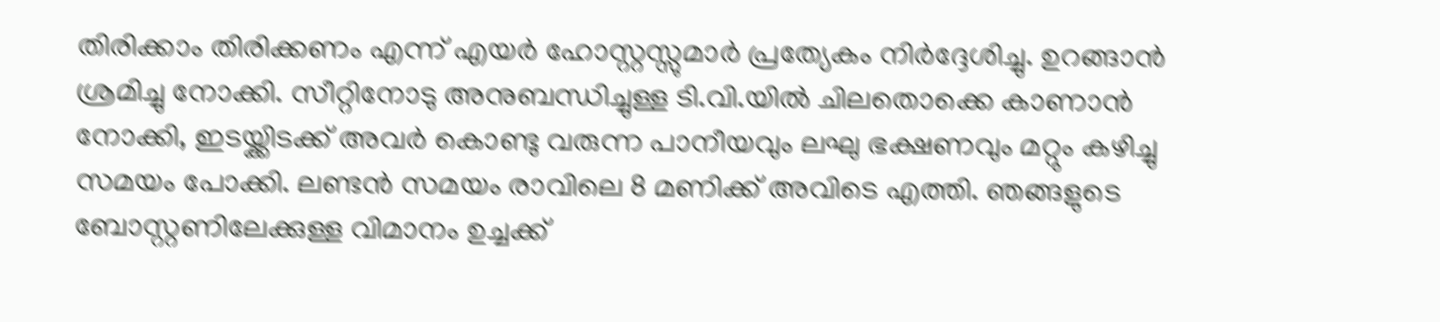തിരിക്കാം തിരിക്കണം എന്ന് എയര്‍ ഹോസ്റ്റസ്സുമാര്‍ പ്രത്യേകം നിര്‍ദ്ദേശിച്ചു. ഉറങ്ങാന്‍ ശ്രമിച്ചു നോക്കി. സീറ്റിനോടു അനുബന്ധിച്ചുള്ള ടി.വി.യില്‍ ചിലതൊക്കെ കാണാന്‍ നോക്കി, ഇടയ്ക്കിടക്ക് അവര്‍ കൊണ്ടു വരുന്ന പാനീയവും ലഘു ഭക്ഷണവും മറ്റും കഴിച്ചു സമയം പോക്കി. ലണ്ടന്‍ സമയം രാവിലെ 8 മണിക്ക് അവിടെ എത്തി. ഞങ്ങളുടെ ബോസ്റ്റണിലേക്കുള്ള വിമാനം ഉച്ചക്ക്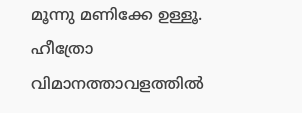മൂന്നു മണിക്കേ ഉള്ളൂ.
ഹീത്രോ വിമാനത്താവളത്തില്‍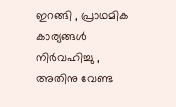ഇറങ്ങി , പ്രാഥമിക കാര്യങ്ങള്‍ നിര്‍വഹിച്ചു , അതിനു വേണ്ട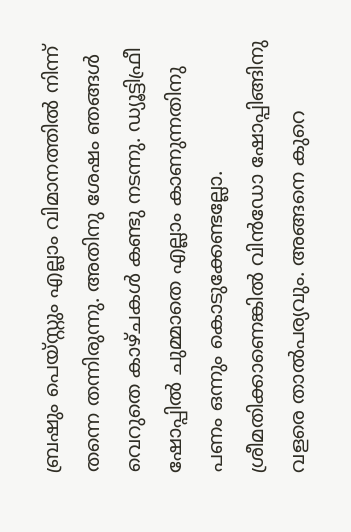ബ്രഷും പെയ്സ്റ്റും എല്ലാം വിമാനത്തില്‍ നിന്ന് തന്നെ തന്നിരുന്നു. അതിനു ശേഷം ഞങ്ങള്‍ വെറുതെ കാഴ്ചകള്‍ കണ്ടു നടന്നു. ഡ്യൂട്ടിഫ്രീ ഷോപ്പില്‍ ചുമ്മാതെ എല്ലാം കാണുന്നതിനു പണം ഒന്നും കൊടുക്കേണ്ടല്ലോ. ശ്രീമതിക്കാണെങ്കില്‍ വിന്‍ഡോ ഷോപ്പിങ്ങിനു വളരെ താല്‍പര്യവും. അങ്ങനെ കുറെ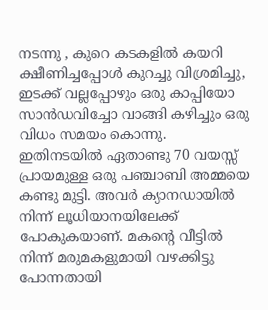നടന്നു , കുറെ കടകളില്‍ കയറി ക്ഷീണിച്ചപ്പോള്‍ കുറച്ചു വിശ്രമിച്ചു, ഇടക്ക് വല്ലപ്പോഴും ഒരു കാപ്പിയോ സാന്‍ഡവിച്ചോ വാങ്ങി കഴിച്ചും ഒരു വിധം സമയം കൊന്നു.
ഇതിനടയില്‍ ഏതാണ്ടു 70 വയസ്സ് പ്രായമുള്ള ഒരു പഞ്ചാബി അമ്മയെ കണ്ടു മുട്ടി. അവര്‍ ക്യാനഡായില്‍ നിന്ന് ലൂധിയാനയിലേക്ക് പോകുകയാണ്. മകന്റെ വീട്ടില്‍ നിന്ന് മരുമകളുമായി വഴക്കിട്ടു പോന്നതായി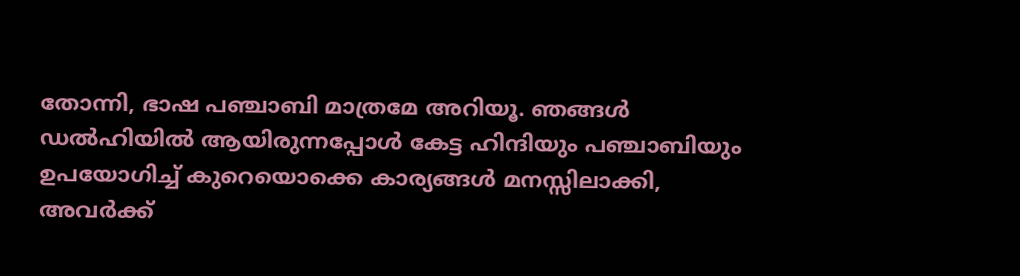തോന്നി, ഭാഷ പഞ്ചാബി മാത്രമേ അറിയൂ. ഞങ്ങള്‍ ഡല്‍ഹിയില്‍ ആയിരുന്നപ്പോള്‍ കേട്ട ഹിന്ദിയും പഞ്ചാബിയും ഉപയോഗിച്ച് കുറെയൊക്കെ കാര്യങ്ങള്‍ മനസ്സിലാക്കി, അവര്‍ക്ക്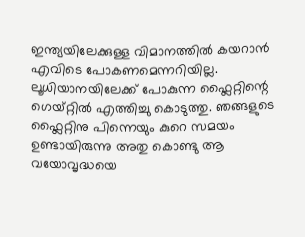ഇന്ത്യയിലേക്കുള്ള വിമാനത്തില്‍ കയറാന്‍ എവിടെ പോകണമെന്നറിയില്ല. ലൂധിയാനയിലേക്ക് പോകുന്ന ഫ്ലൈറ്റിന്റെ ഗെയ്റ്റില്‍ എത്തിച്ചു കൊടുത്തു. ഞങ്ങളുടെ ഫ്ലൈറ്റിനു പിന്നെയും കുറെ സമയം ഉണ്ടായിരുന്നു അതു കൊണ്ടു ആ വയോവൃദ്ധയെ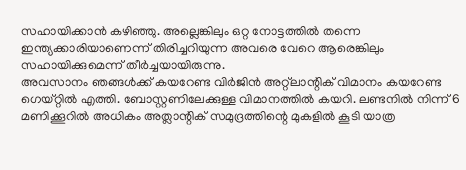സഹായിക്കാന്‍ കഴിഞ്ഞു. അല്ലെങ്കിലും ഒറ്റ നോട്ടത്തില്‍ തന്നെ ഇന്ത്യക്കാരിയാണെന്ന് തിരിച്ചറിയുന്ന അവരെ വേറെ ആരെങ്കിലും സഹായിക്കുമെന്ന് തീര്‍ച്ചയായിരുന്നു.
അവസാനം ഞങ്ങള്‍ക്ക് കയറേണ്ട വിര്‍ജിന്‍ അറ്റ്ലാന്റിക് വിമാനം കയറേണ്ട ഗെയ്റ്റില്‍ എത്തി. ബോസ്റ്റണിലേക്കുള്ള വിമാനത്തില്‍ കയറി. ലണ്ടനില്‍ നിന്ന് 6 മണിക്കൂറില്‍ അധികം അത്ലാന്റിക് സമുദ്രത്തിന്റെ മുകളില്‍ കൂടി യാത്ര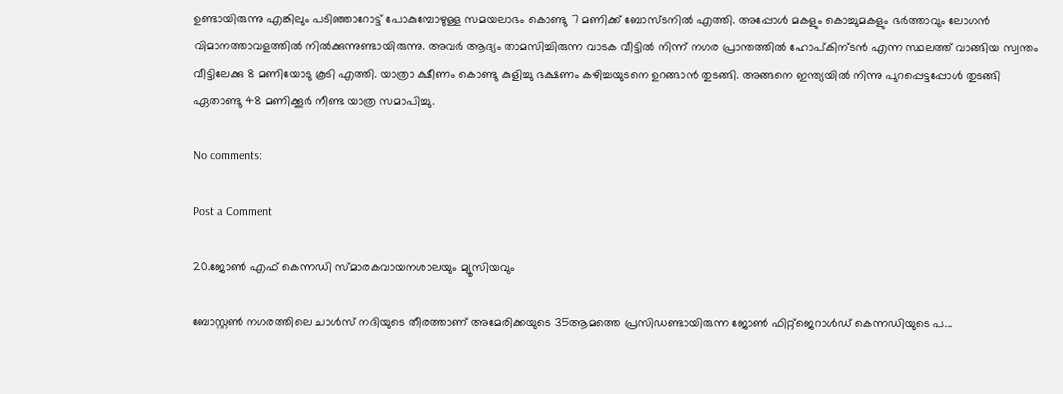ഉണ്ടായിരുന്നു എങ്കിലും പടിഞ്ഞാറോട്ട് പോകുമ്പോഴുള്ള സമയലാഭം കൊണ്ടു 7 മണിക്ക് ബോസ്ടനില്‍ എത്തി. അപ്പോള്‍ മകളും കൊച്ചുമകളും ഭര്‍ത്താവും ലോഗന്‍ വിമാനത്താവളത്തില്‍ നില്‍ക്കുന്നുണ്ടായിരുന്നു. അവര്‍ ആദ്യം താമസിച്ചിരുന്ന വാടക വീട്ടില്‍ നിന്ന് നഗര പ്രാന്തത്തില്‍ ഹോപ്കിന്ടന്‍ എന്ന സ്ഥലത്ത് വാങ്ങിയ സ്വന്തം വീട്ടിലേക്കു 8 മണിയോടു കൂടി എത്തി. യാത്രാ ക്ഷീണം കൊണ്ടു കുളിച്ചു ഭക്ഷണം കഴിച്ചയുടനെ ഉറങ്ങാന്‍ തുടങ്ങി. അങ്ങനെ ഇന്ത്യയില്‍ നിന്നു പുറപ്പെട്ടപ്പോള്‍ തുടങ്ങി ഏതാണ്ടു 48 മണിക്കൂര്‍ നീണ്ട യാത്ര സമാപിച്ചു.

No comments:

Post a Comment

20.ജോണ്‍ എഫ് കെന്നഡി സ്മാരകവായനശാലയും മ്യൂസിയവും

ബോസ്റ്റണ്‍ നഗരത്തിലെ ചാള്‍സ് നദിയുടെ തീരത്താണ് അമേരിക്കയുടെ 35ആമത്തെ പ്രസിഡണ്ടായിരുന്ന ജോണ്‍ ഫിറ്റ്ജെറാള്‍ഡ് കെന്നഡിയുടെ പ...